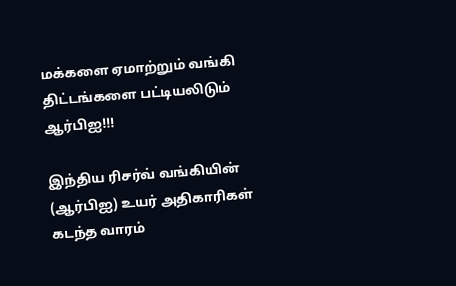மக்களை ஏமாற்றும் வங்கி திட்டங்களை பட்டியலிடும் ஆர்பிஐ!!!

இந்திய ரிசர்வ் வங்கியின் (ஆர்பிஐ) உயர் அதிகாரிகள் கடந்த வாரம்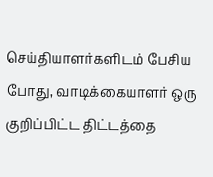செய்தியாளர்களிடம் பேசிய போது, வாடிக்கையாளர் ஒரு குறிப்பிட்ட திட்டத்தை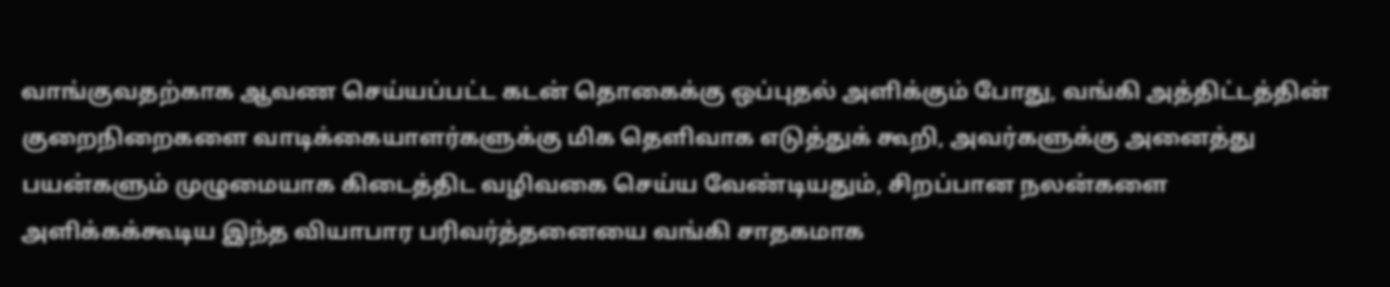வாங்குவதற்காக ஆவண செய்யப்பட்ட கடன் தொகைக்கு ஒப்புதல் அளிக்கும் போது, வங்கி அத்திட்டத்தின் குறைநிறைகளை வாடிக்கையாளர்களுக்கு மிக தெளிவாக எடுத்துக் கூறி, அவர்களுக்கு அனைத்து பயன்களும் முழுமையாக கிடைத்திட வழிவகை செய்ய வேண்டியதும், சிறப்பான நலன்களை அளிக்கக்கூடிய இந்த வியாபார பரிவர்த்தனையை வங்கி சாதகமாக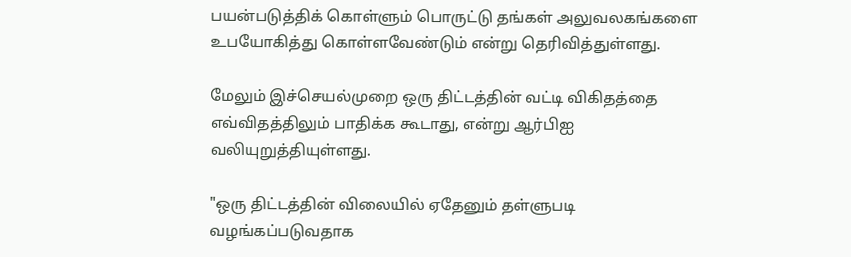பயன்படுத்திக் கொள்ளும் பொருட்டு தங்கள் அலுவலகங்களை உபயோகித்து கொள்ளவேண்டும் என்று தெரிவித்துள்ளது.

மேலும் இச்செயல்முறை ஒரு திட்டத்தின் வட்டி விகிதத்தை எவ்விதத்திலும் பாதிக்க கூடாது, என்று ஆர்பிஐ வலியுறுத்தியுள்ளது.

"ஒரு திட்டத்தின் விலையில் ஏதேனும் தள்ளுபடி வழங்கப்படுவதாக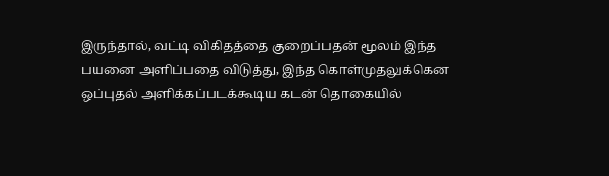இருந்தால், வட்டி விகிதத்தை குறைப்பதன் மூலம் இந்த பயனை அளிப்பதை விடுத்து, இந்த கொள்முதலுக்கென ஒப்புதல் அளிக்கப்படக்கூடிய கடன் தொகையில்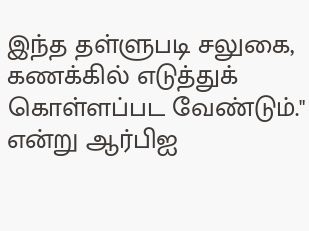இந்த தள்ளுபடி சலுகை, கணக்கில் எடுத்துக் கொள்ளப்பட வேண்டும்." என்று ஆர்பிஐ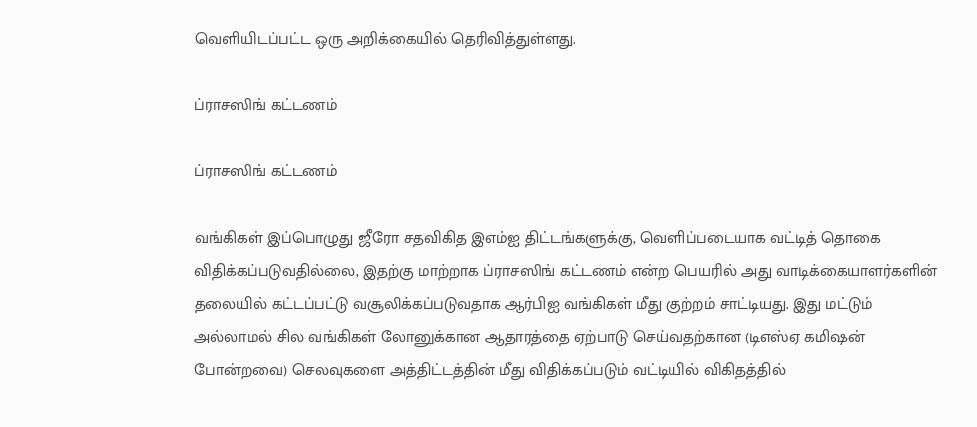வெளியிடப்பட்ட ஒரு அறிக்கையில் தெரிவித்துள்ளது.

ப்ராசஸிங் கட்டணம்

ப்ராசஸிங் கட்டணம்

வங்கிகள் இப்பொழுது ஜீரோ சதவிகித இஎம்ஐ திட்டங்களுக்கு, வெளிப்படையாக வட்டித் தொகை விதிக்கப்படுவதில்லை, இதற்கு மாற்றாக ப்ராசஸிங் கட்டணம் என்ற பெயரில் அது வாடிக்கையாளர்களின் தலையில் கட்டப்பட்டு வசூலிக்கப்படுவதாக ஆர்பிஐ வங்கிகள் மீது குற்றம் சாட்டியது. இது மட்டும் அல்லாமல் சில வங்கிகள் லோனுக்கான ஆதாரத்தை ஏற்பாடு செய்வதற்கான (டிஎஸ்ஏ கமிஷன் போன்றவை) செலவுகளை அத்திட்டத்தின் மீது விதிக்கப்படும் வட்டியில் விகிதத்தில்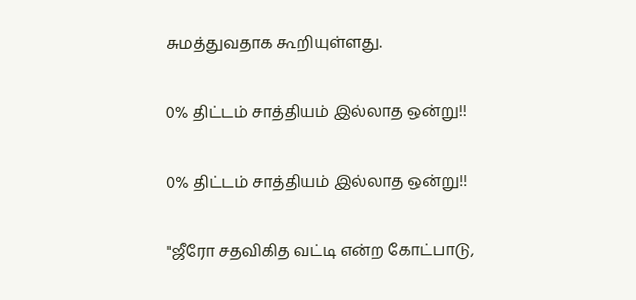சுமத்துவதாக கூறியுள்ளது.

0% திட்டம் சாத்தியம் இல்லாத ஒன்று!!

0% திட்டம் சாத்தியம் இல்லாத ஒன்று!!

"ஜீரோ சதவிகித வட்டி என்ற கோட்பாடு,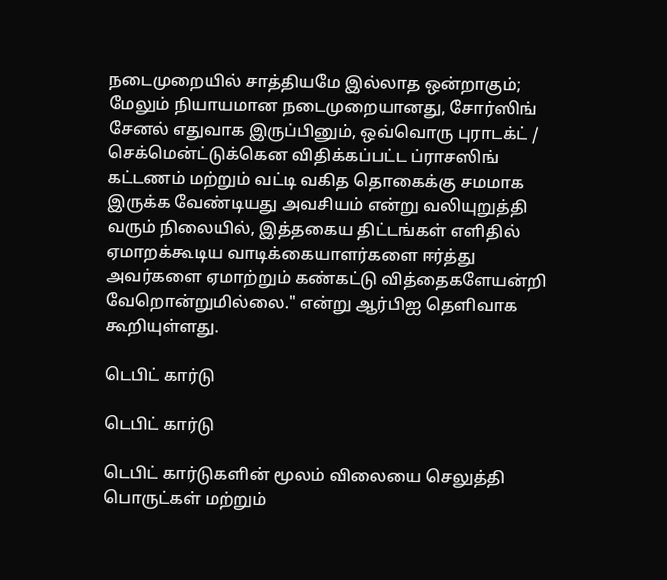நடைமுறையில் சாத்தியமே இல்லாத ஒன்றாகும்; மேலும் நியாயமான நடைமுறையானது, சோர்ஸிங் சேனல் எதுவாக இருப்பினும், ஒவ்வொரு புராடக்ட் / செக்மென்ட்டுக்கென விதிக்கப்பட்ட ப்ராசஸிங் கட்டணம் மற்றும் வட்டி வகித தொகைக்கு சமமாக இருக்க வேண்டியது அவசியம் என்று வலியுறுத்தி வரும் நிலையில், இத்தகைய திட்டங்கள் எளிதில் ஏமாறக்கூடிய வாடிக்கையாளர்களை ஈர்த்து அவர்களை ஏமாற்றும் கண்கட்டு வித்தைகளேயன்றி வேறொன்றுமில்லை." என்று ஆர்பிஐ தெளிவாக கூறியுள்ளது.

டெபிட் கார்டு

டெபிட் கார்டு

டெபிட் கார்டுகளின் மூலம் விலையை செலுத்தி பொருட்கள் மற்றும்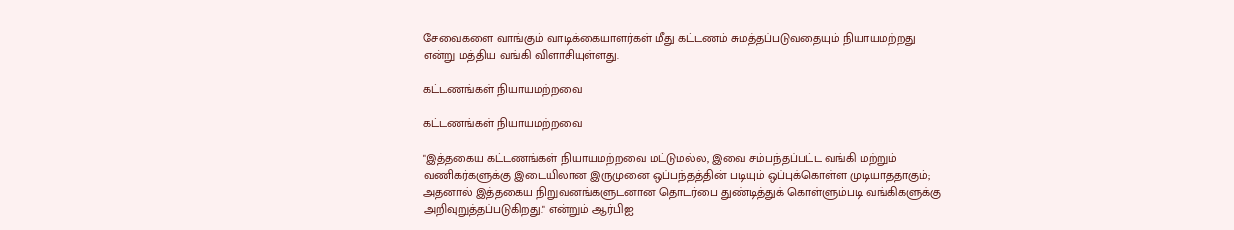சேவைகளை வாங்கும் வாடிக்கையாளர்கள் மீது கட்டணம் சுமத்தப்படுவதையும் நியாயமற்றது என்று மத்திய வங்கி விளாசியுள்ளது.

கட்டணங்கள் நியாயமற்றவை

கட்டணங்கள் நியாயமற்றவை

"இத்தகைய கட்டணங்கள் நியாயமற்றவை மட்டுமல்ல, இவை சம்பந்தப்பட்ட வங்கி மற்றும் வணிகர்களுக்கு இடையிலான இருமுனை ஒப்பந்தத்தின் படியும் ஒப்புக்கொள்ள முடியாததாகும்; அதனால் இத்தகைய நிறுவனங்களுடனான தொடர்பை துண்டித்துக் கொள்ளும்படி வங்கிகளுக்கு அறிவுறுத்தப்படுகிறது." என்றும் ஆர்பிஐ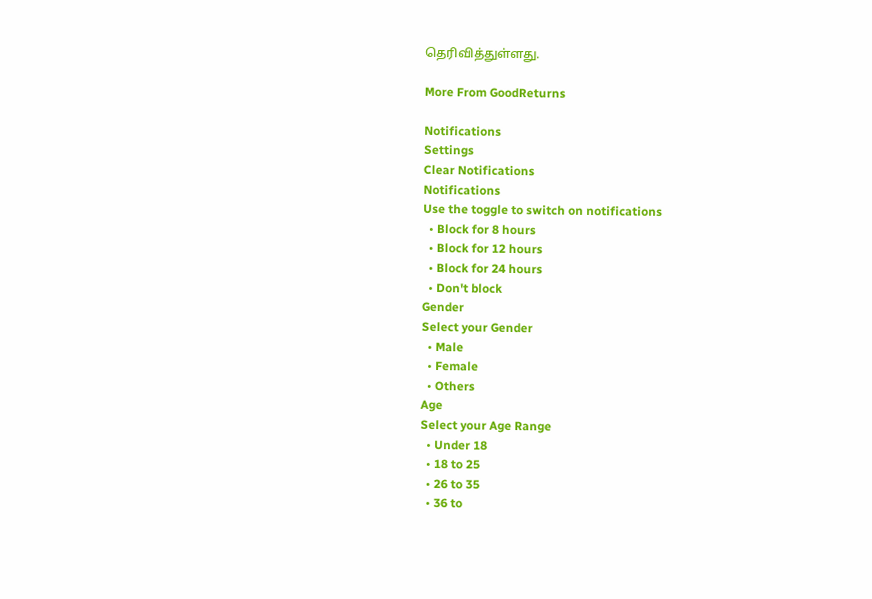தெரிவித்துள்ளது.

More From GoodReturns

Notifications
Settings
Clear Notifications
Notifications
Use the toggle to switch on notifications
  • Block for 8 hours
  • Block for 12 hours
  • Block for 24 hours
  • Don't block
Gender
Select your Gender
  • Male
  • Female
  • Others
Age
Select your Age Range
  • Under 18
  • 18 to 25
  • 26 to 35
  • 36 to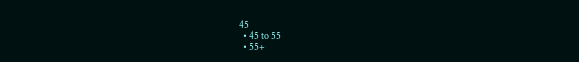45
  • 45 to 55
  • 55+